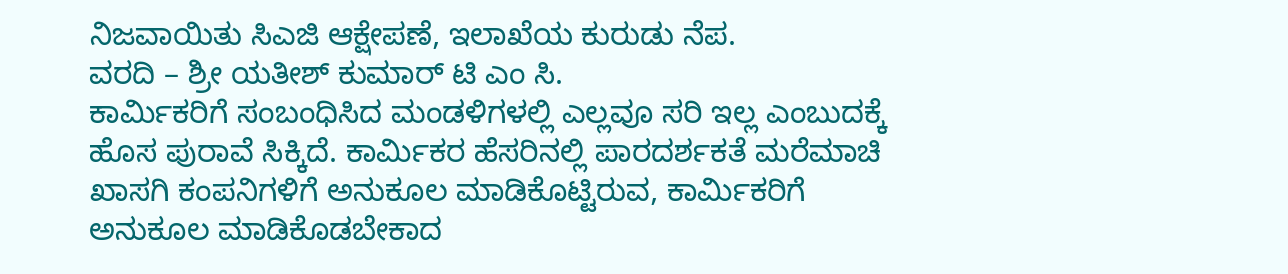ನಿಜವಾಯಿತು ಸಿಎಜಿ ಆಕ್ಷೇಪಣೆ, ಇಲಾಖೆಯ ಕುರುಡು ನೆಪ.
ವರದಿ – ಶ್ರೀ ಯತೀಶ್ ಕುಮಾರ್ ಟಿ ಎಂ ಸಿ.
ಕಾರ್ಮಿಕರಿಗೆ ಸಂಬಂಧಿಸಿದ ಮಂಡಳಿಗಳಲ್ಲಿ ಎಲ್ಲವೂ ಸರಿ ಇಲ್ಲ ಎಂಬುದಕ್ಕೆ ಹೊಸ ಪುರಾವೆ ಸಿಕ್ಕಿದೆ. ಕಾರ್ಮಿಕರ ಹೆಸರಿನಲ್ಲಿ ಪಾರದರ್ಶಕತೆ ಮರೆಮಾಚಿ ಖಾಸಗಿ ಕಂಪನಿಗಳಿಗೆ ಅನುಕೂಲ ಮಾಡಿಕೊಟ್ಟಿರುವ, ಕಾರ್ಮಿಕರಿಗೆ ಅನುಕೂಲ ಮಾಡಿಕೊಡಬೇಕಾದ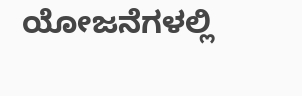ಯೋಜನೆಗಳಲ್ಲಿ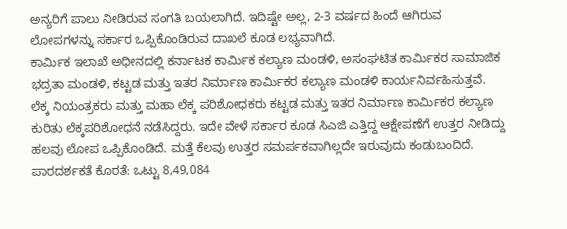ಅನ್ಯರಿಗೆ ಪಾಲು ನೀಡಿರುವ ಸಂಗತಿ ಬಯಲಾಗಿದೆ. ಇದಿಷ್ಟೇ ಅಲ್ಲ, 2-3 ವರ್ಷದ ಹಿಂದೆ ಆಗಿರುವ ಲೋಪಗಳನ್ನು ಸರ್ಕಾರ ಒಪ್ಪಿಕೊಂಡಿರುವ ದಾಖಲೆ ಕೂಡ ಲಭ್ಯವಾಗಿದೆ.
ಕಾರ್ಮಿಕ ಇಲಾಖೆ ಅಧೀನದಲ್ಲಿ ಕರ್ನಾಟಕ ಕಾರ್ಮಿಕ ಕಲ್ಯಾಣ ಮಂಡಳಿ, ಅಸಂಘಟಿತ ಕಾರ್ಮಿಕರ ಸಾಮಾಜಿಕ ಭದ್ರತಾ ಮಂಡಳಿ, ಕಟ್ಟಡ ಮತ್ತು ಇತರ ನಿರ್ಮಾಣ ಕಾರ್ಮಿಕರ ಕಲ್ಯಾಣ ಮಂಡಳಿ ಕಾರ್ಯನಿರ್ವಹಿಸುತ್ತವೆ. ಲೆಕ್ಕ ನಿಯಂತ್ರಕರು ಮತ್ತು ಮಹಾ ಲೆಕ್ಕ ಪರಿಶೋಧಕರು ಕಟ್ಟಡ ಮತ್ತು ಇತರ ನಿರ್ಮಾಣ ಕಾರ್ಮಿಕರ ಕಲ್ಯಾಣ ಕುರಿತು ಲೆಕ್ಕಪರಿಶೋಧನೆ ನಡೆಸಿದ್ದರು. ಇದೇ ವೇಳೆ ಸರ್ಕಾರ ಕೂಡ ಸಿಎಜಿ ಎತ್ತಿದ್ದ ಆಕ್ಷೇಪಣೆಗೆ ಉತ್ತರ ನೀಡಿದ್ದು ಹಲವು ಲೋಪ ಒಪ್ಪಿಕೊಂಡಿದೆ. ಮತ್ತೆ ಕೆಲವು ಉತ್ತರ ಸಮರ್ಪಕವಾಗಿಲ್ಲದೇ ಇರುವುದು ಕಂಡುಬಂದಿದೆ.
ಪಾರದರ್ಶಕತೆ ಕೊರತೆ: ಒಟ್ಟು 8,49,084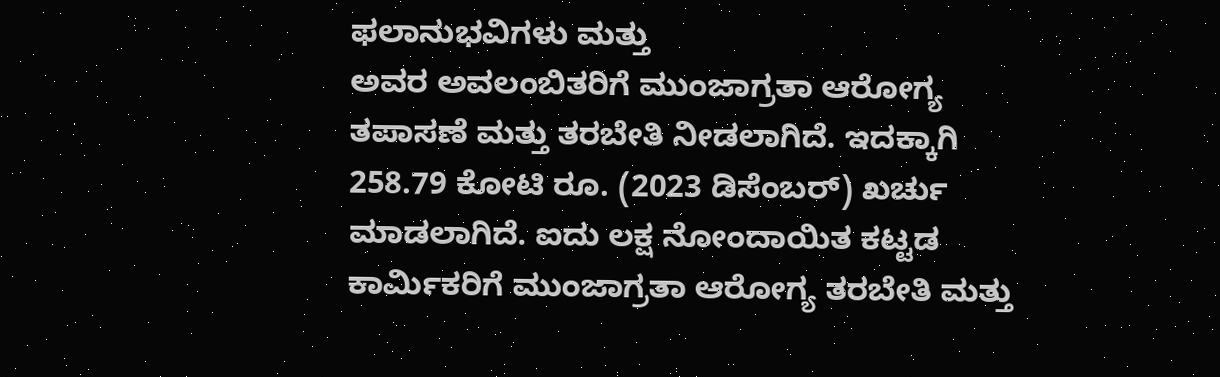ಫಲಾನುಭವಿಗಳು ಮತ್ತು
ಅವರ ಅವಲಂಬಿತರಿಗೆ ಮುಂಜಾಗ್ರತಾ ಆರೋಗ್ಯ ತಪಾಸಣೆ ಮತ್ತು ತರಬೇತಿ ನೀಡಲಾಗಿದೆ. ಇದಕ್ಕಾಗಿ 258.79 ಕೋಟಿ ರೂ. (2023 ಡಿಸೆಂಬರ್) ಖರ್ಚು ಮಾಡಲಾಗಿದೆ. ಐದು ಲಕ್ಷ ನೋಂದಾಯಿತ ಕಟ್ಟಡ ಕಾರ್ಮಿಕರಿಗೆ ಮುಂಜಾಗ್ರತಾ ಆರೋಗ್ಯ ತರಬೇತಿ ಮತ್ತು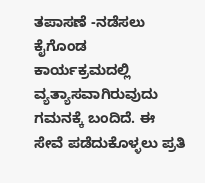ತಪಾಸಣೆ -ನಡೆಸಲು ಕೈಗೊಂಡ ಕಾರ್ಯಕ್ರಮದಲ್ಲಿ ವ್ಯತ್ಯಾಸವಾಗಿರುವುದು ಗಮನಕ್ಕೆ ಬಂದಿದೆ. ಈ ಸೇವೆ ಪಡೆದುಕೊಳ್ಳಲು ಪ್ರತಿ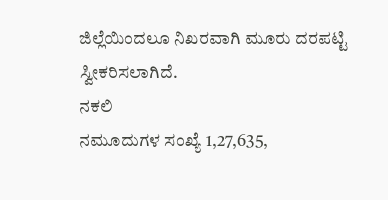ಜಿಲ್ಲೆಯಿಂದಲೂ ನಿಖರವಾಗಿ ಮೂರು ದರಪಟ್ಟಿ ಸ್ವೀಕರಿಸಲಾಗಿದೆ.
ನಕಲಿ
ನಮೂದುಗಳ ಸಂಖ್ಯೆ 1,27,635,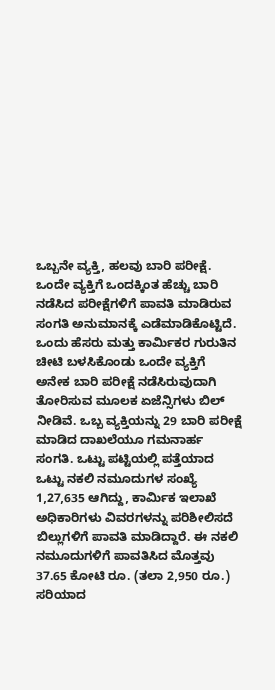ಒಬ್ಬನೇ ವ್ಯಕ್ತಿ, ಹಲವು ಬಾರಿ ಪರೀಕ್ಷೆ.
ಒಂದೇ ವ್ಯಕ್ತಿಗೆ ಒಂದಕ್ಕಿಂತ ಹೆಚ್ಚು ಬಾರಿ ನಡೆಸಿದ ಪರೀಕ್ಷೆಗಳಿಗೆ ಪಾವತಿ ಮಾಡಿರುವ ಸಂಗತಿ ಅನುಮಾನಕ್ಕೆ ಎಡೆಮಾಡಿಕೊಟ್ಟಿದೆ. ಒಂದು ಹೆಸರು ಮತ್ತು ಕಾರ್ಮಿಕರ ಗುರುತಿನ ಚೀಟಿ ಬಳಸಿಕೊಂಡು ಒಂದೇ ವ್ಯಕ್ತಿಗೆ ಅನೇಕ ಬಾರಿ ಪರೀಕ್ಷೆ ನಡೆಸಿರುವುದಾಗಿ ತೋರಿಸುವ ಮೂಲಕ ಏಜೆನ್ಸಿಗಳು ಬಿಲ್ ನೀಡಿವೆ. ಒಬ್ಬ ವ್ಯಕ್ತಿಯನ್ನು 29 ಬಾರಿ ಪರೀಕ್ಷೆ ಮಾಡಿದ ದಾಖಲೆಯೂ ಗಮನಾರ್ಹ ಸಂಗತಿ. ಒಟ್ಟು ಪಟ್ಟಿಯಲ್ಲಿ ಪತ್ತೆಯಾದ ಒಟ್ಟು ನಕಲಿ ನಮೂದುಗಳ ಸಂಖ್ಯೆ 1,27,635 ಆಗಿದ್ದು, ಕಾರ್ಮಿಕ ಇಲಾಖೆ ಅಧಿಕಾರಿಗಳು ವಿವರಗಳನ್ನು ಪರಿಶೀಲಿಸದೆ ಬಿಲ್ಲುಗಳಿಗೆ ಪಾವತಿ ಮಾಡಿದ್ದಾರೆ. ಈ ನಕಲಿ ನಮೂದುಗಳಿಗೆ ಪಾವತಿಸಿದ ಮೊತ್ತವು 37.65 ಕೋಟಿ ರೂ. (ತಲಾ 2,950 ರೂ.) ಸರಿಯಾದ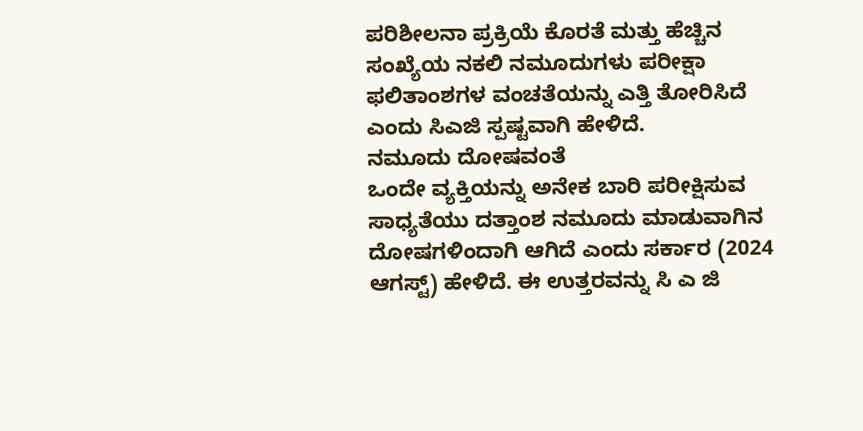ಪರಿಶೀಲನಾ ಪ್ರಕ್ರಿಯೆ ಕೊರತೆ ಮತ್ತು ಹೆಚ್ಚಿನ ಸಂಖ್ಯೆಯ ನಕಲಿ ನಮೂದುಗಳು ಪರೀಕ್ಷಾ ಫಲಿತಾಂಶಗಳ ವಂಚತೆಯನ್ನು ಎತ್ತಿ ತೋರಿಸಿದೆ ಎಂದು ಸಿಎಜಿ ಸ್ಪಷ್ಟವಾಗಿ ಹೇಳಿದೆ.
ನಮೂದು ದೋಷವಂತೆ
ಒಂದೇ ವ್ಯಕ್ತಿಯನ್ನು ಅನೇಕ ಬಾರಿ ಪರೀಕ್ಷಿಸುವ ಸಾಧ್ಯತೆಯು ದತ್ತಾಂಶ ನಮೂದು ಮಾಡುವಾಗಿನ ದೋಷಗಳಿಂದಾಗಿ ಆಗಿದೆ ಎಂದು ಸರ್ಕಾರ (2024 ಆಗಸ್ಟ್) ಹೇಳಿದೆ. ಈ ಉತ್ತರವನ್ನು ಸಿ ಎ ಜಿ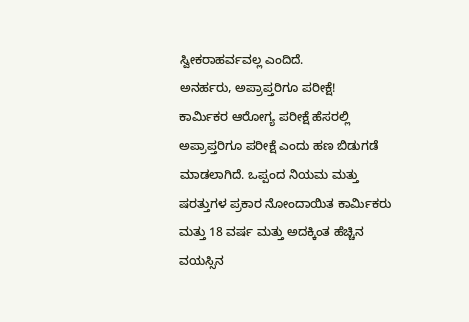ಸ್ವೀಕರಾಹರ್ವವಲ್ಲ ಎಂದಿದೆ.
ಅನರ್ಹರು, ಅಪ್ರಾಪ್ತರಿಗೂ ಪರೀಕ್ಷೆ!
ಕಾರ್ಮಿಕರ ಆರೋಗ್ಯ ಪರೀಕ್ಷೆ ಹೆಸರಲ್ಲಿ ಅಪ್ರಾಪ್ತರಿಗೂ ಪರೀಕ್ಷೆ ಎಂದು ಹಣ ಬಿಡುಗಡೆ ಮಾಡಲಾಗಿದೆ. ಒಪ್ಪಂದ ನಿಯಮ ಮತ್ತು ಷರತ್ತುಗಳ ಪ್ರಕಾರ ನೋಂದಾಯಿತ ಕಾರ್ಮಿಕರು ಮತ್ತು 18 ವರ್ಷ ಮತ್ತು ಅದಕ್ಕಿಂತ ಹೆಚ್ಚಿನ ವಯಸ್ಸಿನ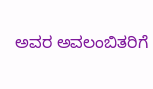ಅವರ ಅವಲಂಬಿತರಿಗೆ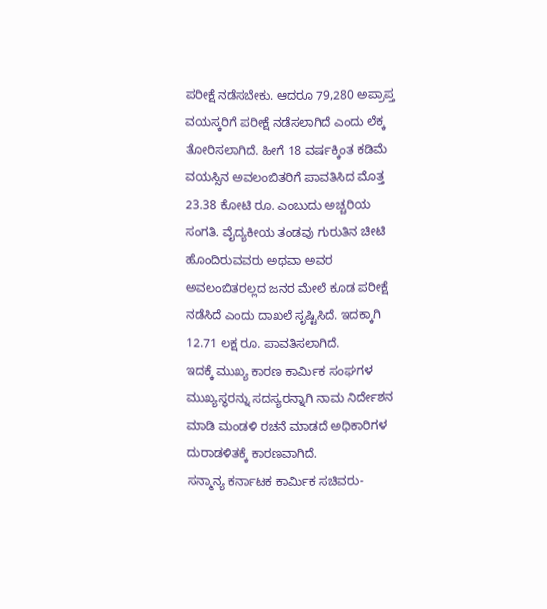ಪರೀಕ್ಷೆ ನಡೆಸಬೇಕು. ಆದರೂ 79,280 ಅಪ್ರಾಪ್ತ ವಯಸ್ಕರಿಗೆ ಪರೀಕ್ಷೆ ನಡೆಸಲಾಗಿದೆ ಎಂದು ಲೆಕ್ಕ ತೋರಿಸಲಾಗಿದೆ. ಹೀಗೆ 18 ವರ್ಷಕ್ಕಿಂತ ಕಡಿಮೆ ವಯಸ್ಸಿನ ಅವಲಂಬಿತರಿಗೆ ಪಾವತಿಸಿದ ಮೊತ್ತ 23.38 ಕೋಟಿ ರೂ. ಎಂಬುದು ಅಚ್ಚರಿಯ ಸಂಗತಿ. ವೈದ್ಯಕೀಯ ತಂಡವು ಗುರುತಿನ ಚೀಟಿ ಹೊಂದಿರುವವರು ಅಥವಾ ಅವರ ಅವಲಂಬಿತರಲ್ಲದ ಜನರ ಮೇಲೆ ಕೂಡ ಪರೀಕ್ಷೆ ನಡೆಸಿದೆ ಎಂದು ದಾಖಲೆ ಸೃಷ್ಟಿಸಿದೆ. ಇದಕ್ಕಾಗಿ 12.71 ಲಕ್ಷ ರೂ. ಪಾವತಿಸಲಾಗಿದೆ.
ಇದಕ್ಕೆ ಮುಖ್ಯ ಕಾರಣ ಕಾರ್ಮಿಕ ಸಂಘಗಳ ಮುಖ್ಯಸ್ಥರನ್ನು ಸದಸ್ಯರನ್ನಾಗಿ ನಾಮ ನಿರ್ದೇಶನ ಮಾಡಿ ಮಂಡಳಿ ರಚನೆ ಮಾಡದೆ ಅಧಿಕಾರಿಗಳ ದುರಾಡಳಿತಕ್ಕೆ ಕಾರಣವಾಗಿದೆ.
ಸನ್ಮಾನ್ಯ ಕರ್ನಾಟಕ ಕಾರ್ಮಿಕ ಸಚಿವರು-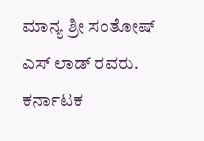ಮಾನ್ಯ ಶ್ರೀ ಸಂತೋಷ್ ಎಸ್ ಲಾಡ್ ರವರು.
ಕರ್ನಾಟಕ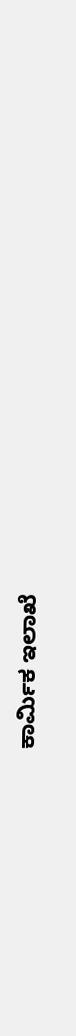ಕಾರ್ಮಿಕ ಇಲಾಖೆ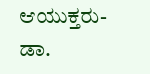ಆಯುಕ್ತರು- ಡಾ.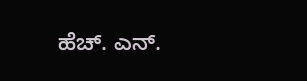ಹೆಚ್. ಎನ್.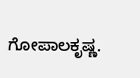ಗೋಪಾಲಕೃಷ್ಣ.